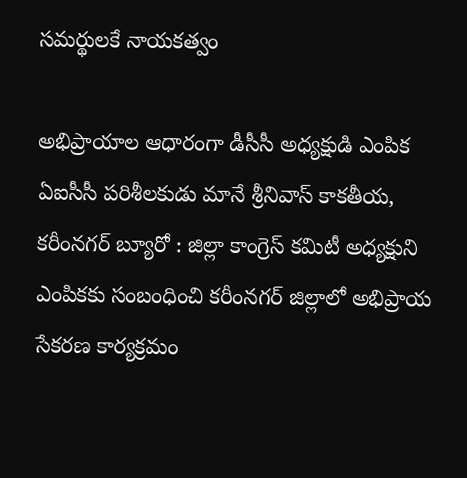సమర్థులకే నాయకత్వం

అభిప్రాయాల ఆధారంగా డీసీసీ అధ్యక్షుడి ఎంపిక ఏఐసీసీ పరిశీలకుడు మానే శ్రీనివాస్ కాక‌తీయ‌, క‌రీంన‌గ‌ర్ బ్యూరో : జిల్లా కాంగ్రెస్ కమిటీ అధ్యక్షుని ఎంపికకు సంబంధించి కరీంనగర్ జిల్లాలో అభిప్రాయ సేకరణ కార్యక్రమం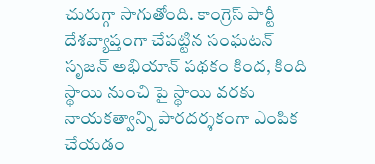చురుగ్గా సాగుతోంది. కాంగ్రెస్ పార్టీ దేశవ్యాప్తంగా చేపట్టిన సంఘటన్ సృజన్ అభియాన్ పథకం కింద, కింది స్థాయి నుంచి పై స్థాయి వరకు నాయకత్వాన్ని పారదర్శకంగా ఎంపిక చేయడం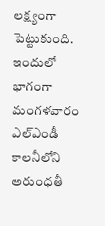లక్ష్యంగా పెట్టుకుంది. ఇందులో భాగంగా మంగళవారం ఎల్ఎండీ కాలనీలోని అరుంధతీ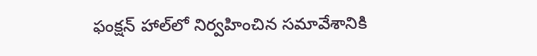ఫంక్షన్ హాల్‌లో నిర్వహించిన సమావేశానికి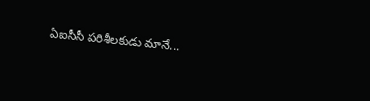ఏఐసీసీ పరిశీలకుడు మానే...